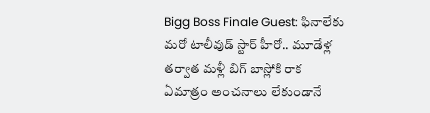Bigg Boss Finale Guest: ఫినాలేకు మరో టాలీవుడ్ స్టార్ హీరో.. మూడేళ్ల తర్వాత మళ్లీ బిగ్ బాస్లోకి రాక
ఏమాత్రం అంచనాలు లేకుండానే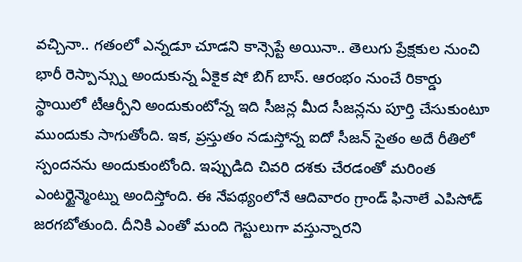వచ్చినా.. గతంలో ఎన్నడూ చూడని కాన్సెప్టే అయినా.. తెలుగు ప్రేక్షకుల నుంచి భారీ రెస్పాన్స్ను అందుకున్న ఏకైక షో బిగ్ బాస్. ఆరంభం నుంచే రికార్డు స్థాయిలో టీఆర్పీని అందుకుంటోన్న ఇది సీజన్ల మీద సీజన్లను పూర్తి చేసుకుంటూ ముందుకు సాగుతోంది. ఇక, ప్రస్తుతం నడుస్తోన్న ఐదో సీజన్ సైతం అదే రీతిలో స్పందనను అందుకుంటోంది. ఇప్పుడిది చివరి దశకు చేరడంతో మరింత ఎంటర్టైన్మెంట్ను అందిస్తోంది. ఈ నేపథ్యంలోనే ఆదివారం గ్రాండ్ ఫినాలే ఎపిసోడ్ జరగబోతుంది. దీనికి ఎంతో మంది గెస్టులుగా వస్తున్నారని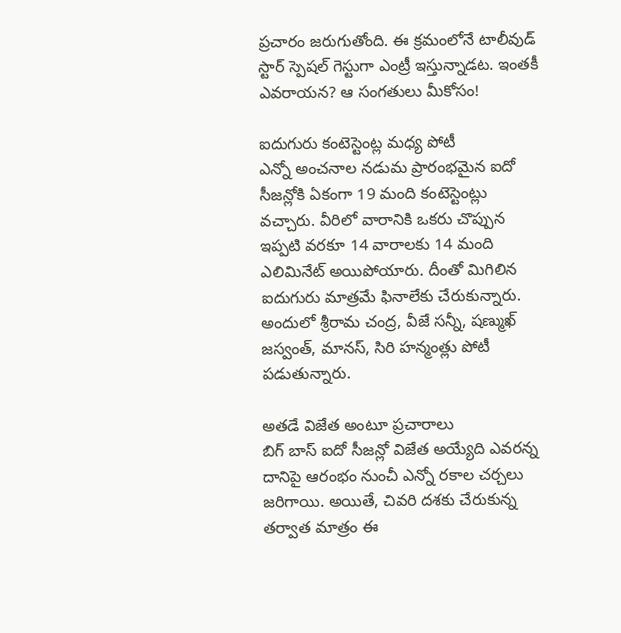ప్రచారం జరుగుతోంది. ఈ క్రమంలోనే టాలీవుడ్ స్టార్ స్పెషల్ గెస్టుగా ఎంట్రీ ఇస్తున్నాడట. ఇంతకీ ఎవరాయన? ఆ సంగతులు మీకోసం!

ఐదుగురు కంటెస్టెంట్ల మధ్య పోటీ
ఎన్నో అంచనాల నడుమ ప్రారంభమైన ఐదో సీజన్లోకి ఏకంగా 19 మంది కంటెస్టెంట్లు వచ్చారు. వీరిలో వారానికి ఒకరు చొప్పున ఇప్పటి వరకూ 14 వారాలకు 14 మంది ఎలిమినేట్ అయిపోయారు. దీంతో మిగిలిన ఐదుగురు మాత్రమే ఫినాలేకు చేరుకున్నారు. అందులో శ్రీరామ చంద్ర, వీజే సన్నీ, షణ్ముఖ్ జస్వంత్, మానస్, సిరి హన్మంత్లు పోటీ పడుతున్నారు.

అతడే విజేత అంటూ ప్రచారాలు
బిగ్ బాస్ ఐదో సీజన్లో విజేత అయ్యేది ఎవరన్న దానిపై ఆరంభం నుంచీ ఎన్నో రకాల చర్చలు జరిగాయి. అయితే, చివరి దశకు చేరుకున్న తర్వాత మాత్రం ఈ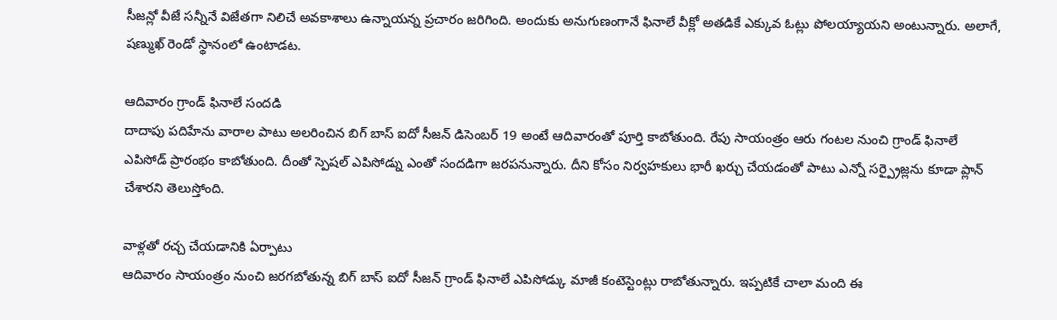సీజన్లో వీజే సన్నీనే విజేతగా నిలిచే అవకాశాలు ఉన్నాయన్న ప్రచారం జరిగింది. అందుకు అనుగుణంగానే ఫినాలే వీక్లో అతడికే ఎక్కువ ఓట్లు పోలయ్యాయని అంటున్నారు. అలాగే, షణ్ముఖ్ రెండో స్థానంలో ఉంటాడట.

ఆదివారం గ్రాండ్ ఫినాలే సందడి
దాదాపు పదిహేను వారాల పాటు అలరించిన బిగ్ బాస్ ఐదో సీజన్ డిసెంబర్ 19 అంటే ఆదివారంతో పూర్తి కాబోతుంది. రేపు సాయంత్రం ఆరు గంటల నుంచి గ్రాండ్ ఫినాలే ఎపిసోడ్ ప్రారంభం కాబోతుంది. దీంతో స్పెషల్ ఎపిసోడ్ను ఎంతో సందడిగా జరపనున్నారు. దీని కోసం నిర్వహకులు భారీ ఖర్చు చేయడంతో పాటు ఎన్నో సర్ప్రైజ్లను కూడా ప్లాన్ చేశారని తెలుస్తోంది.

వాళ్లతో రచ్చ చేయడానికి ఏర్పాటు
ఆదివారం సాయంత్రం నుంచి జరగబోతున్న బిగ్ బాస్ ఐదో సీజన్ గ్రాండ్ ఫినాలే ఎపిసోడ్కు మాజీ కంటెస్టెంట్లు రాబోతున్నారు. ఇప్పటికే చాలా మంది ఈ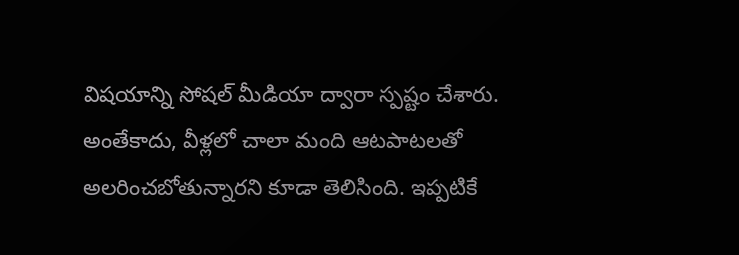విషయాన్ని సోషల్ మీడియా ద్వారా స్పష్టం చేశారు. అంతేకాదు, వీళ్లలో చాలా మంది ఆటపాటలతో అలరించబోతున్నారని కూడా తెలిసింది. ఇప్పటికే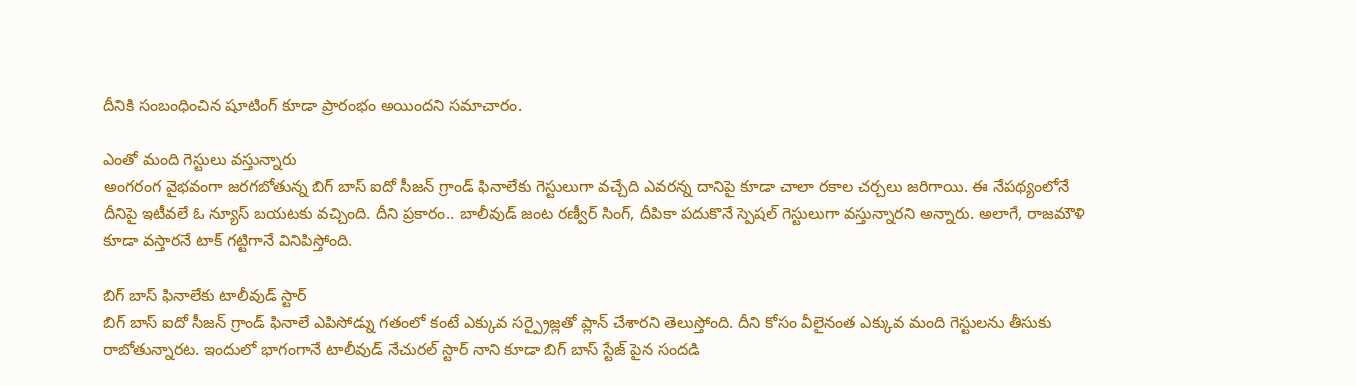దీనికి సంబంధించిన షూటింగ్ కూడా ప్రారంభం అయిందని సమాచారం.

ఎంతో మంది గెస్టులు వస్తున్నారు
అంగరంగ వైభవంగా జరగబోతున్న బిగ్ బాస్ ఐదో సీజన్ గ్రాండ్ ఫినాలేకు గెస్టులుగా వచ్చేది ఎవరన్న దానిపై కూడా చాలా రకాల చర్చలు జరిగాయి. ఈ నేపథ్యంలోనే దీనిపై ఇటీవలే ఓ న్యూస్ బయటకు వచ్చింది. దీని ప్రకారం.. బాలీవుడ్ జంట రణ్వీర్ సింగ్, దీపికా పదుకొనే స్పెషల్ గెస్టులుగా వస్తున్నారని అన్నారు. అలాగే, రాజమౌళి కూడా వస్తారనే టాక్ గట్టిగానే వినిపిస్తోంది.

బిగ్ బాస్ ఫినాలేకు టాలీవుడ్ స్టార్
బిగ్ బాస్ ఐదో సీజన్ గ్రాండ్ ఫినాలే ఎపిసోడ్ను గతంలో కంటే ఎక్కువ సర్ప్రైజ్లతో ప్లాన్ చేశారని తెలుస్తోంది. దీని కోసం వీలైనంత ఎక్కువ మంది గెస్టులను తీసుకు రాబోతున్నారట. ఇందులో భాగంగానే టాలీవుడ్ నేచురల్ స్టార్ నాని కూడా బిగ్ బాస్ స్టేజ్ పైన సందడి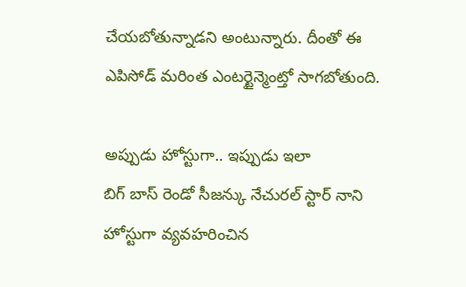చేయబోతున్నాడని అంటున్నారు. దీంతో ఈ ఎపిసోడ్ మరింత ఎంటర్టైన్మెంట్తో సాగబోతుంది.

అప్పుడు హోస్టుగా.. ఇప్పుడు ఇలా
బిగ్ బాస్ రెండో సీజన్కు నేచురల్ స్టార్ నాని హోస్టుగా వ్యవహరించిన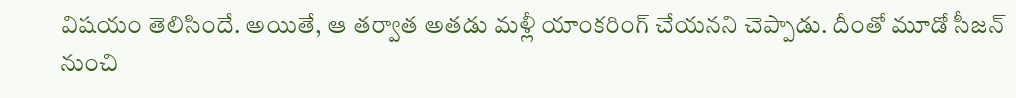విషయం తెలిసిందే. అయితే, ఆ తర్వాత అతడు మళ్లీ యాంకరింగ్ చేయనని చెప్పాడు. దీంతో మూడో సీజన్ నుంచి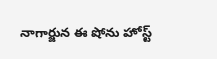నాగార్జున ఈ షోను హోస్ట్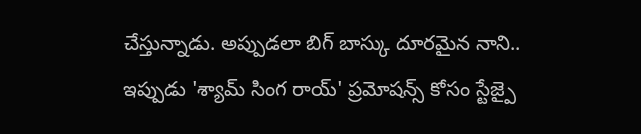చేస్తున్నాడు. అప్పుడలా బిగ్ బాస్కు దూరమైన నాని.. ఇప్పుడు 'శ్యామ్ సింగ రాయ్' ప్రమోషన్స్ కోసం స్టేజ్పై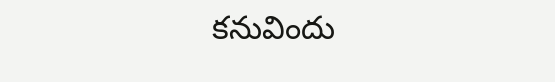కనువిందు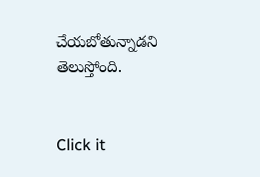చేయబోతున్నాడని తెలుస్తోంది.


Click it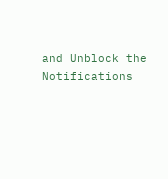and Unblock the Notifications